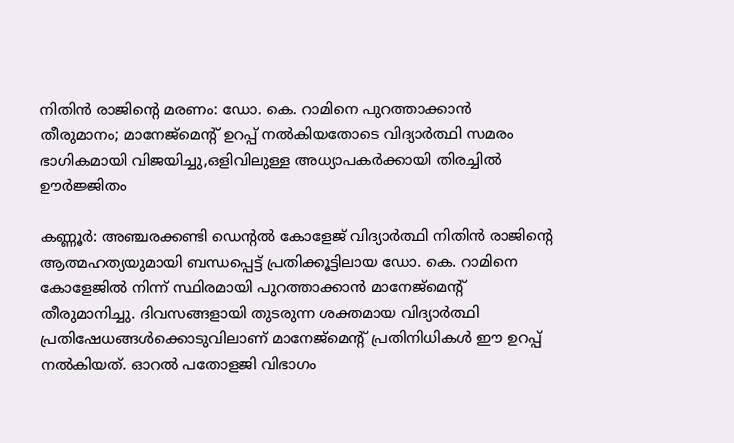നിതിൻ രാജിന്റെ മരണം: ഡോ. കെ. റാമിനെ പുറത്താക്കാൻ തീരുമാനം; മാനേജ്‌മെന്റ് ഉറപ്പ് നൽകിയതോടെ വിദ്യാർത്ഥി സമരം ഭാഗികമായി വിജയിച്ചു,ഒളിവിലുള്ള അധ്യാപകർക്കായി തിരച്ചിൽ ഊർജ്ജിതം

കണ്ണൂർ: അഞ്ചരക്കണ്ടി ഡെന്റൽ കോളേജ് വിദ്യാർത്ഥി നിതിൻ രാജിന്റെ ആത്മഹത്യയുമായി ബന്ധപ്പെട്ട് പ്രതിക്കൂട്ടിലായ ഡോ. കെ. റാമിനെ കോളേജിൽ നിന്ന് സ്ഥിരമായി പുറത്താക്കാൻ മാനേജ്‌മെന്റ് തീരുമാനിച്ചു. ദിവസങ്ങളായി തുടരുന്ന ശക്തമായ വിദ്യാർത്ഥി പ്രതിഷേധങ്ങൾക്കൊടുവിലാണ് മാനേജ്‌മെന്റ് പ്രതിനിധികൾ ഈ ഉറപ്പ് നൽകിയത്. ഓറൽ പതോളജി വിഭാഗം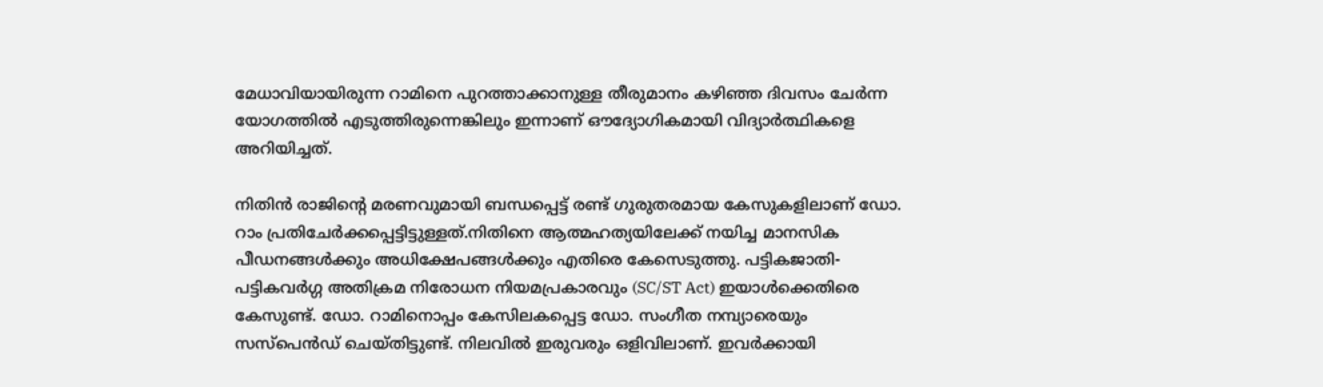മേധാവിയായിരുന്ന റാമിനെ പുറത്താക്കാനുള്ള തീരുമാനം കഴിഞ്ഞ ദിവസം ചേർന്ന യോഗത്തിൽ എടുത്തിരുന്നെങ്കിലും ഇന്നാണ് ഔദ്യോഗികമായി വിദ്യാർത്ഥികളെ അറിയിച്ചത്.

നിതിൻ രാജിന്റെ മരണവുമായി ബന്ധപ്പെട്ട് രണ്ട് ഗുരുതരമായ കേസുകളിലാണ് ഡോ. റാം പ്രതിചേർക്കപ്പെട്ടിട്ടുള്ളത്.നിതിനെ ആത്മഹത്യയിലേക്ക് നയിച്ച മാനസിക പീഡനങ്ങൾക്കും അധിക്ഷേപങ്ങൾക്കും എതിരെ കേസെടുത്തു. പട്ടികജാതി-പട്ടികവർഗ്ഗ അതിക്രമ നിരോധന നിയമപ്രകാരവും (SC/ST Act) ഇയാൾക്കെതിരെ കേസുണ്ട്. ഡോ. റാമിനൊപ്പം കേസിലകപ്പെട്ട ഡോ. സംഗീത നമ്പ്യാരെയും സസ്‌പെൻഡ് ചെയ്തിട്ടുണ്ട്. നിലവിൽ ഇരുവരും ഒളിവിലാണ്. ഇവർക്കായി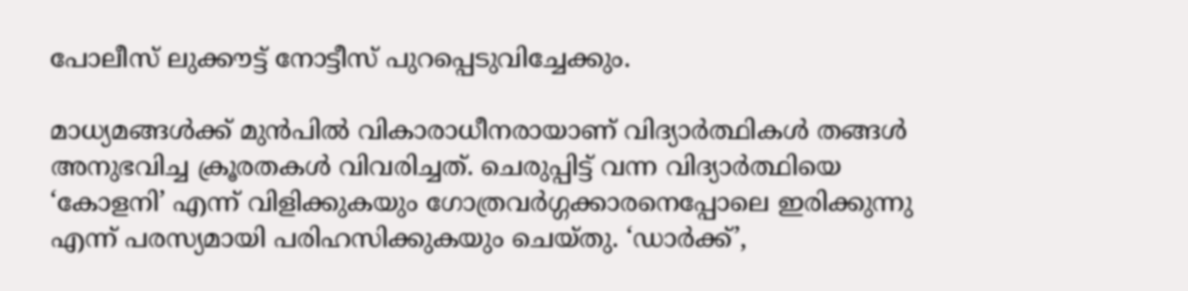പോലീസ് ലുക്കൗട്ട് നോട്ടീസ് പുറപ്പെടുവിച്ചേക്കും.

മാധ്യമങ്ങൾക്ക് മുൻപിൽ വികാരാധീനരായാണ് വിദ്യാർത്ഥികൾ തങ്ങൾ അനുഭവിച്ച ക്രൂരതകൾ വിവരിച്ചത്. ചെരുപ്പിട്ട് വന്ന വിദ്യാർത്ഥിയെ ‘കോളനി’ എന്ന് വിളിക്കുകയും ഗോത്രവർഗ്ഗക്കാരനെപ്പോലെ ഇരിക്കുന്നു എന്ന് പരസ്യമായി പരിഹസിക്കുകയും ചെയ്തു. ‘ഡാർക്ക്’,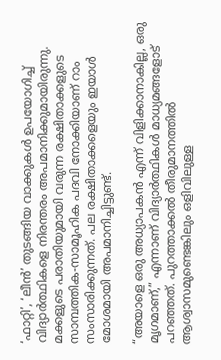‘ഫാറ്റി’, ‘ലീൻ’ തുടങ്ങിയ വാക്കുകൾ ഉപയോഗിച്ച് വിദ്യാർത്ഥികളെ നിരന്തരം അപമാനിക്കുമായിരുന്നു. മക്കളുടെ പരാതിയുമായി വരുന്ന രക്ഷിതാക്കളുടെ സാമ്പത്തിക-സാമൂഹിക പദവി നോക്കിയാണ് റാം സംസാരിക്കുന്നത്. പല രക്ഷിതാക്കളെയും ഇയാൾ മോശമായി അപമാനിച്ചിട്ടുണ്ട്.

“അയാളെ ഒരു അധ്യാപകൻ എന്ന് വിളിക്കാനാകില്ല, ഒരു മൃഗമാണ്,” എന്നാണ് വിദ്യാർത്ഥികൾ മാധ്യമങ്ങളോട് പറഞ്ഞത്. പുറത്താക്കൽ തീരുമാനത്തിൽ ആശ്വാസമുണ്ടെങ്കിലും ഒളിവിലുള്ള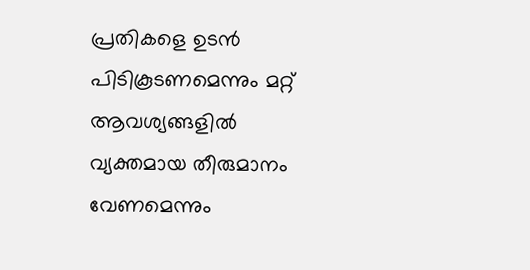പ്രതികളെ ഉടൻ പിടികൂടണമെന്നും മറ്റ് ആവശ്യങ്ങളിൽ വ്യക്തമായ തീരുമാനം വേണമെന്നും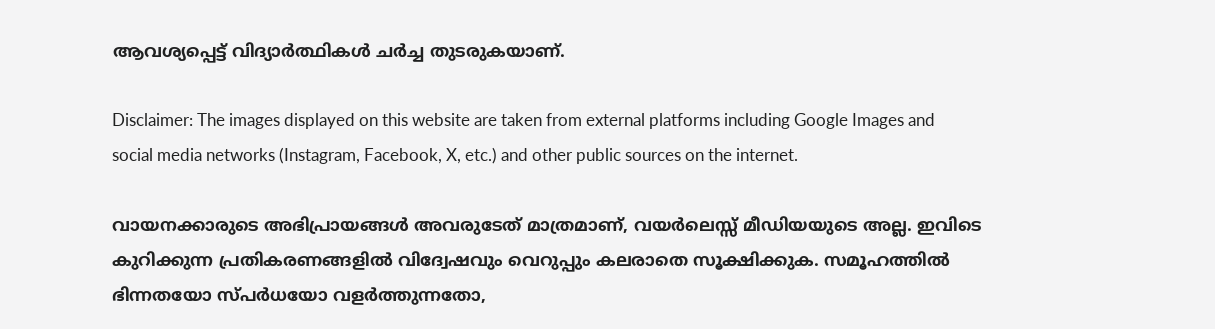ആവശ്യപ്പെട്ട് വിദ്യാർത്ഥികൾ ചർച്ച തുടരുകയാണ്.

Disclaimer: The images displayed on this website are taken from external platforms including Google Images and social media networks (Instagram, Facebook, X, etc.) and other public sources on the internet.

വായനക്കാരുടെ അഭിപ്രായങ്ങള്‍ അവരുടേത് മാത്രമാണ്, വയർലെസ്സ് മീഡിയയുടെ അല്ല. ഇവിടെ കുറിക്കുന്ന പ്രതികരണങ്ങളിൽ വിദ്വേഷവും വെറുപ്പും കലരാതെ സൂക്ഷിക്കുക. സമൂഹത്തിൽ ഭിന്നതയോ സ്‌പർധയോ വളർത്തുന്നതോ,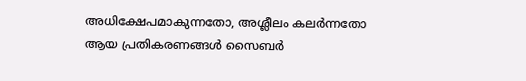അധിക്ഷേപമാകുന്നതോ, അശ്ലീലം കലർന്നതോ ആയ പ്രതികരണങ്ങൾ സൈബർ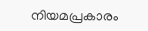നിയമപ്രകാരം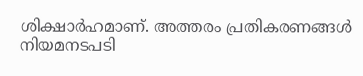ശിക്ഷാർഹമാണ്. അത്തരം പ്രതികരണങ്ങൾ നിയമനടപടി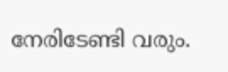നേരിടേണ്ടി വരും.